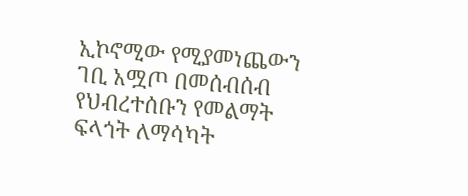ኢኮኖሚው የሚያመነጨውን ገቢ አሟጦ በመሰብሰብ የህብረተሰቡን የመልማት ፍላጎት ለማሳካት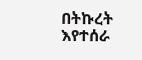በትኩረት እየተሰራ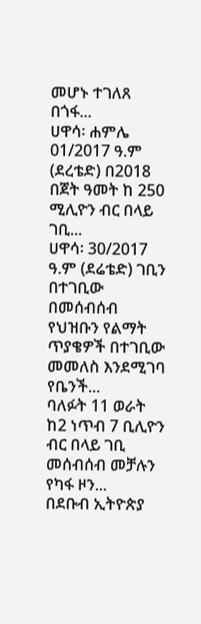መሆኑ ተገለጸ በጎፋ...
ሀዋሳ፡ ሐምሌ 01/2017 ዓ.ም (ደረቴድ) በ2018 በጀት ዓመት ከ 250 ሚሊዮን ብር በላይ ገቢ...
ሀዋሳ፡ 30/2017 ዓ.ም (ደሬቴድ) ገቢን በተገቢው በመሰብሰብ የህዝቡን የልማት ጥያቄዎች በተገቢው መመለስ እንደሚገባ የቤንች...
ባለፉት 11 ወራት ከ2 ነጥብ 7 ቢሊዮን ብር በላይ ገቢ መሰብሰብ መቻሉን የካፋ ዞን...
በደቡብ ኢትዮጵያ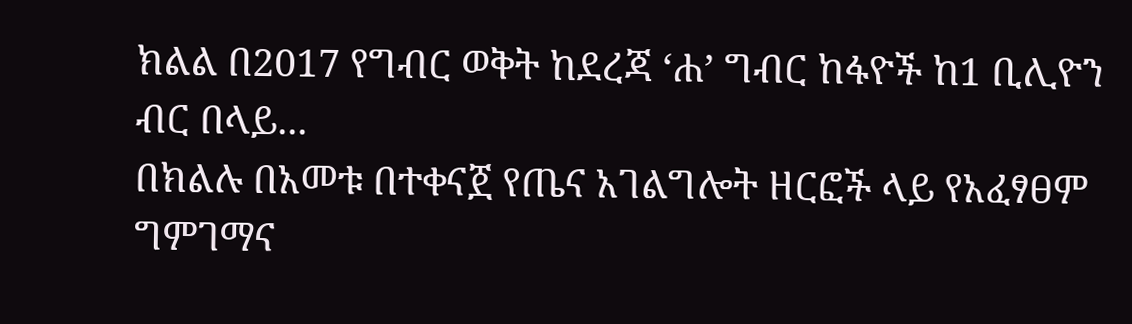ክልል በ2017 የግብር ወቅት ከደረጃ ‘ሐ’ ግብር ከፋዮች ከ1 ቢሊዮን ብር በላይ...
በክልሉ በአመቱ በተቀናጀ የጤና አገልግሎት ዘርፎች ላይ የአፈፃፀም ግምገማና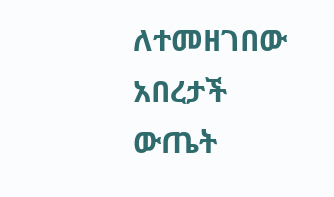ለተመዘገበው አበረታች ውጤት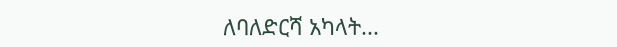ለባለድርሻ አካላት...